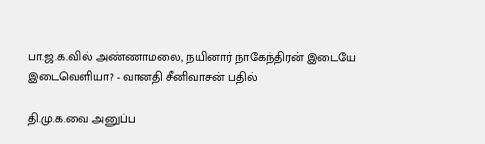பா.ஜ.க.வில் அண்ணாமலை, நயினார் நாகேந்திரன் இடையே இடைவெளியா? - வானதி சீனிவாசன் பதில்

தி.மு.க.வை அனுப்ப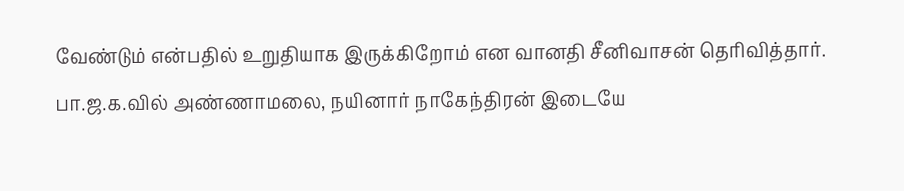வேண்டும் என்பதில் உறுதியாக இருக்கிறோம் என வானதி சீனிவாசன் தெரிவித்தார்.
பா.ஜ.க.வில் அண்ணாமலை, நயினார் நாகேந்திரன் இடையே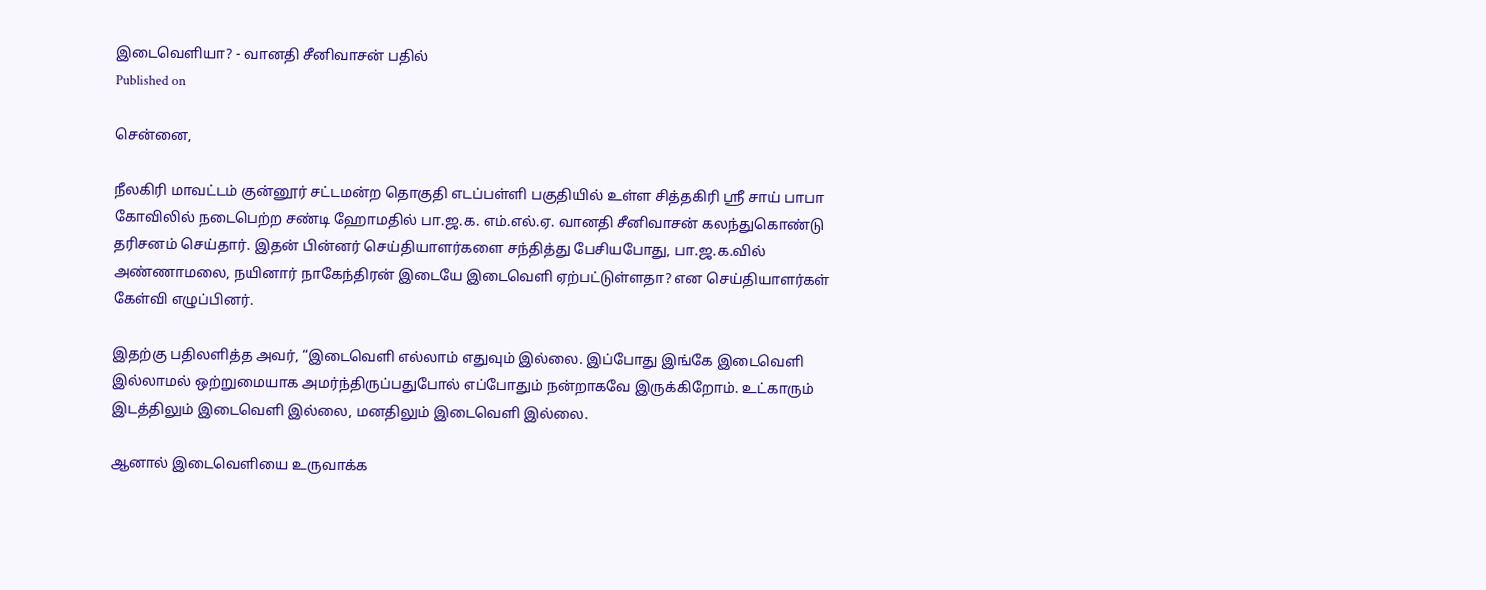இடைவெளியா? - வானதி சீனிவாசன் பதில்
Published on

சென்னை,

நீலகிரி மாவட்டம் குன்னூர் சட்டமன்ற தொகுதி எடப்பள்ளி பகுதியில் உள்ள சித்தகிரி ஶ்ரீ சாய் பாபா கோவிலில் நடைபெற்ற சண்டி ஹோமதில் பா.ஜ.க. எம்.எல்.ஏ. வானதி சீனிவாசன் கலந்துகொண்டு தரிசனம் செய்தார். இதன் பின்னர் செய்தியாளர்களை சந்தித்து பேசியபோது, பா.ஜ.க.வில் அண்ணாமலை, நயினார் நாகேந்திரன் இடையே இடைவெளி ஏற்பட்டுள்ளதா? என செய்தியாளர்கள் கேள்வி எழுப்பினர்.

இதற்கு பதிலளித்த அவர், “இடைவெளி எல்லாம் எதுவும் இல்லை. இப்போது இங்கே இடைவெளி இல்லாமல் ஒற்றுமையாக அமர்ந்திருப்பதுபோல் எப்போதும் நன்றாகவே இருக்கிறோம். உட்காரும் இடத்திலும் இடைவெளி இல்லை, மனதிலும் இடைவெளி இல்லை.

ஆனால் இடைவெளியை உருவாக்க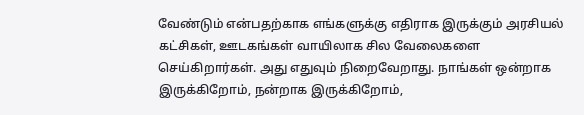வேண்டும் என்பதற்காக எங்களுக்கு எதிராக இருக்கும் அரசியல் கட்சிகள், ஊடகங்கள் வாயிலாக சில வேலைகளை செய்கிறார்கள். அது எதுவும் நிறைவேறாது. நாங்கள் ஒன்றாக இருக்கிறோம், நன்றாக இருக்கிறோம்,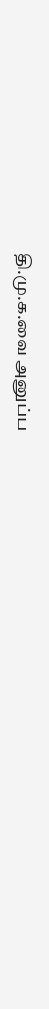தி.மு.க.வை அனுப்ப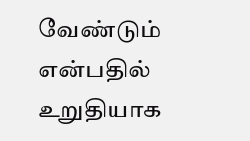வேண்டும் என்பதில் உறுதியாக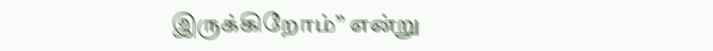இருக்கிறோம்” என்று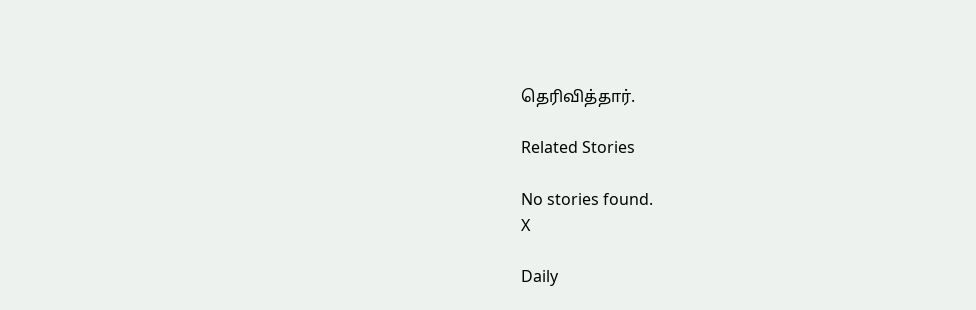தெரிவித்தார்.

Related Stories

No stories found.
X

Daily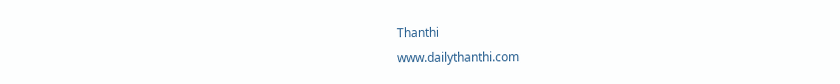Thanthi
www.dailythanthi.com